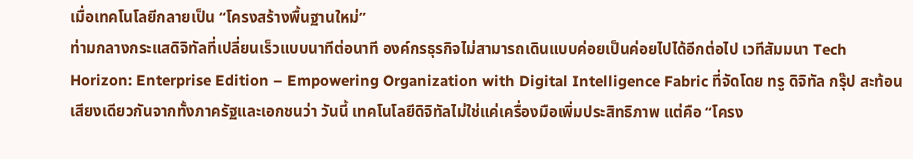เมื่อเทคโนโลยีกลายเป็น “โครงสร้างพื้นฐานใหม่”
ท่ามกลางกระแสดิจิทัลที่เปลี่ยนเร็วแบบนาทีต่อนาที องค์กรธุรกิจไม่สามารถเดินแบบค่อยเป็นค่อยไปได้อีกต่อไป เวทีสัมมนา Tech Horizon: Enterprise Edition – Empowering Organization with Digital Intelligence Fabric ที่จัดโดย ทรู ดิจิทัล กรุ๊ป สะท้อนเสียงเดียวกันจากทั้งภาครัฐและเอกชนว่า วันนี้ เทคโนโลยีดิจิทัลไม่ใช่แค่เครื่องมือเพิ่มประสิทธิภาพ แต่คือ “โครง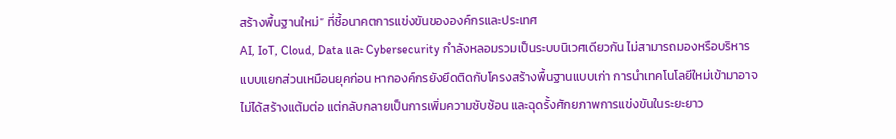สร้างพื้นฐานใหม่” ที่ชี้อนาคตการแข่งขันขององค์กรและประเทศ
AI, IoT, Cloud, Data และ Cybersecurity กำลังหลอมรวมเป็นระบบนิเวศเดียวกัน ไม่สามารถมองหรือบริหารแบบแยกส่วนเหมือนยุคก่อน หากองค์กรยังยึดติดกับโครงสร้างพื้นฐานแบบเก่า การนำเทคโนโลยีใหม่เข้ามาอาจไม่ได้สร้างแต้มต่อ แต่กลับกลายเป็นการเพิ่มความซับซ้อน และฉุดรั้งศักยภาพการแข่งขันในระยะยาว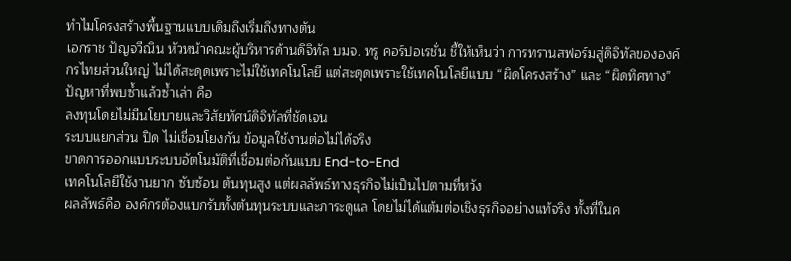ทำไมโครงสร้างพื้นฐานแบบเดิมถึงเริ่มถึงทางตัน
เอกราช ปัญจวีณิน หัวหน้าคณะผู้บริหารด้านดิจิทัล บมจ. ทรู คอร์ปอเรชั่น ชี้ให้เห็นว่า การทรานสฟอร์มสู่ดิจิทัลขององค์กรไทยส่วนใหญ่ ไม่ได้สะดุดเพราะไม่ใช้เทคโนโลยี แต่สะดุดเพราะใช้เทคโนโลยีแบบ “ผิดโครงสร้าง” และ “ผิดทิศทาง”
ปัญหาที่พบซ้ำแล้วซ้ำเล่า คือ
ลงทุนโดยไม่มีนโยบายและวิสัยทัศน์ดิจิทัลที่ชัดเจน
ระบบแยกส่วน ปิด ไม่เชื่อมโยงกัน ข้อมูลใช้งานต่อไม่ได้จริง
ขาดการออกแบบระบบอัตโนมัติที่เชื่อมต่อกันแบบ End-to-End
เทคโนโลยีใช้งานยาก ซับซ้อน ต้นทุนสูง แต่ผลลัพธ์ทางธุรกิจไม่เป็นไปตามที่หวัง
ผลลัพธ์คือ องค์กรต้องแบกรับทั้งต้นทุนระบบและภาระดูแล โดยไม่ได้แต้มต่อเชิงธุรกิจอย่างแท้จริง ทั้งที่ในค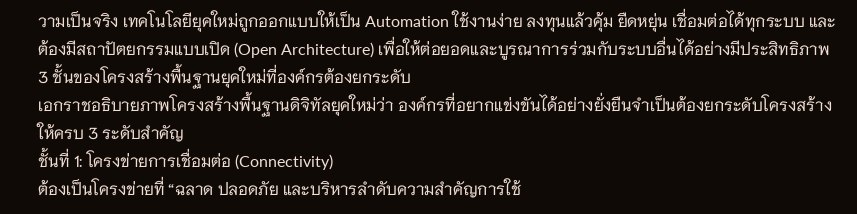วามเป็นจริง เทคโนโลยียุคใหม่ถูกออกแบบให้เป็น Automation ใช้งานง่าย ลงทุนแล้วคุ้ม ยืดหยุ่น เชื่อมต่อได้ทุกระบบ และต้องมีสถาปัตยกรรมแบบเปิด (Open Architecture) เพื่อให้ต่อยอดและบูรณาการร่วมกับระบบอื่นได้อย่างมีประสิทธิภาพ
3 ชั้นของโครงสร้างพื้นฐานยุคใหม่ที่องค์กรต้องยกระดับ
เอกราชอธิบายภาพโครงสร้างพื้นฐานดิจิทัลยุคใหม่ว่า องค์กรที่อยากแข่งขันได้อย่างยั่งยืนจำเป็นต้องยกระดับโครงสร้างให้ครบ 3 ระดับสำคัญ
ชั้นที่ 1: โครงข่ายการเชื่อมต่อ (Connectivity)
ต้องเป็นโครงข่ายที่ “ฉลาด ปลอดภัย และบริหารลำดับความสำคัญการใช้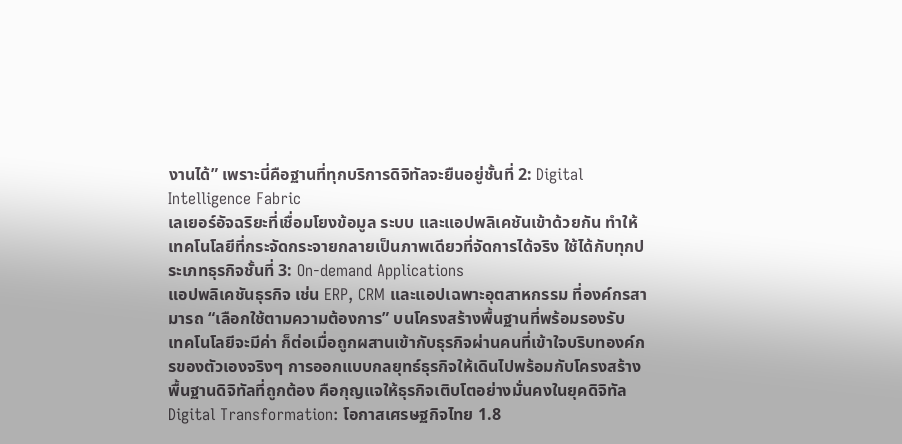งานได้” เพราะนี่คือฐานที่ทุกบริการดิจิทัลจะยืนอยู่ชั้นที่ 2: Digital Intelligence Fabric
เลเยอร์อัจฉริยะที่เชื่อมโยงข้อมูล ระบบ และแอปพลิเคชันเข้าด้วยกัน ทำให้เทคโนโลยีที่กระจัดกระจายกลายเป็นภาพเดียวที่จัดการได้จริง ใช้ได้กับทุกประเภทธุรกิจชั้นที่ 3: On-demand Applications
แอปพลิเคชันธุรกิจ เช่น ERP, CRM และแอปเฉพาะอุตสาหกรรม ที่องค์กรสามารถ “เลือกใช้ตามความต้องการ” บนโครงสร้างพื้นฐานที่พร้อมรองรับ
เทคโนโลยีจะมีค่า ก็ต่อเมื่อถูกผสานเข้ากับธุรกิจผ่านคนที่เข้าใจบริบทองค์กรของตัวเองจริงๆ การออกแบบกลยุทธ์ธุรกิจให้เดินไปพร้อมกับโครงสร้างพื้นฐานดิจิทัลที่ถูกต้อง คือกุญแจให้ธุรกิจเติบโตอย่างมั่นคงในยุคดิจิทัล
Digital Transformation: โอกาสเศรษฐกิจไทย 1.8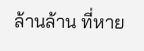ล้านล้าน ที่หาย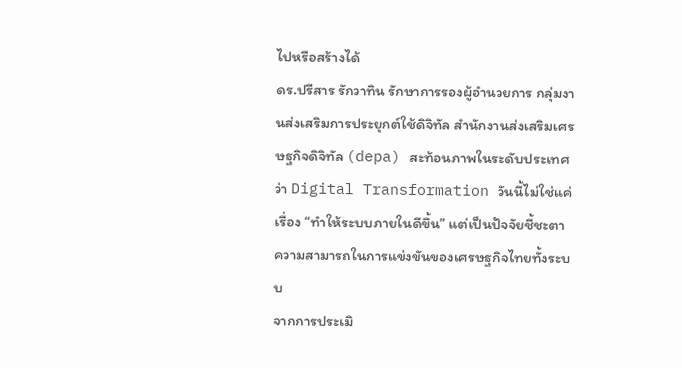ไปหรือสร้างได้
ดร.ปรีสาร รักวาทิน รักษาการรองผู้อำนวยการ กลุ่มงานส่งเสริมการประยุกต์ใช้ดิจิทัล สำนักงานส่งเสริมเศรษฐกิจดิจิทัล (depa) สะท้อนภาพในระดับประเทศว่า Digital Transformation วันนี้ไม่ใช่แค่เรื่อง “ทำให้ระบบภายในดีขึ้น” แต่เป็นปัจจัยชี้ชะตา ความสามารถในการแข่งขันของเศรษฐกิจไทยทั้งระบบ
จากการประเมิ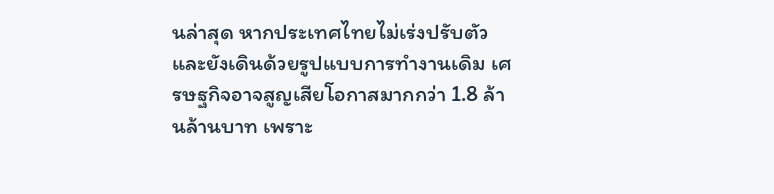นล่าสุด หากประเทศไทยไม่เร่งปรับตัวและยังเดินด้วยรูปแบบการทำงานเดิม เศรษฐกิจอาจสูญเสียโอกาสมากกว่า 1.8 ล้านล้านบาท เพราะ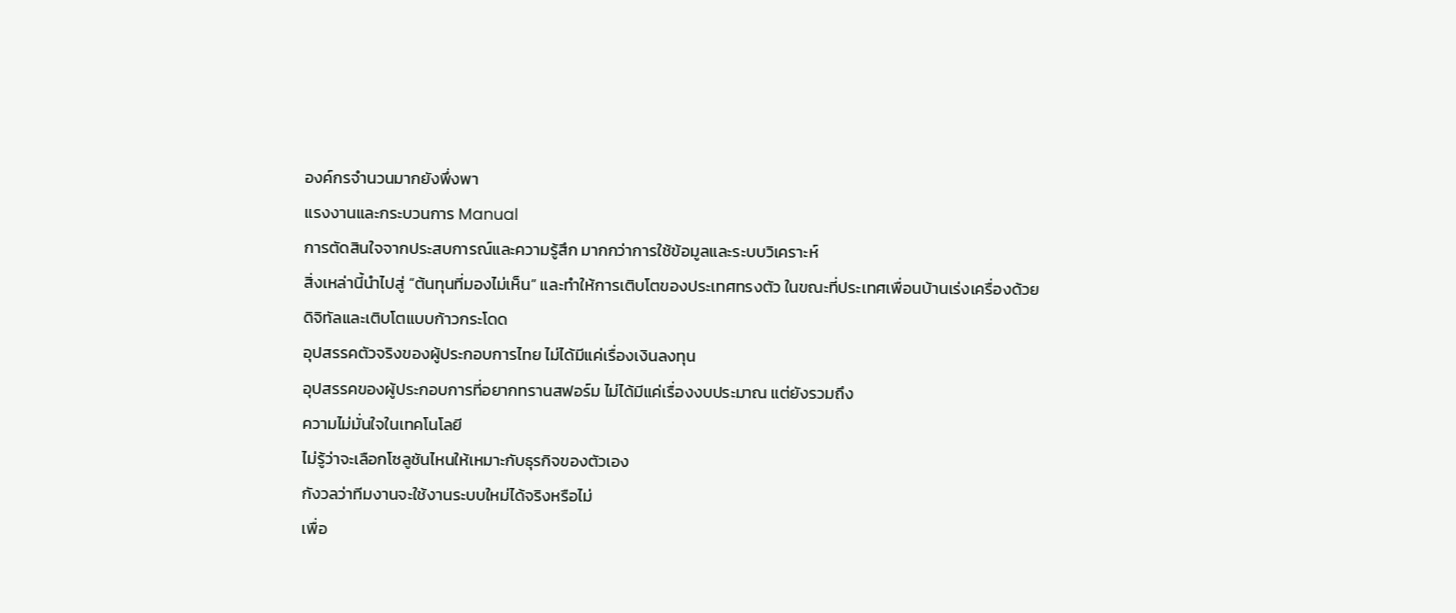องค์กรจำนวนมากยังพึ่งพา
แรงงานและกระบวนการ Manual
การตัดสินใจจากประสบการณ์และความรู้สึก มากกว่าการใช้ข้อมูลและระบบวิเคราะห์
สิ่งเหล่านี้นำไปสู่ “ต้นทุนที่มองไม่เห็น” และทำให้การเติบโตของประเทศทรงตัว ในขณะที่ประเทศเพื่อนบ้านเร่งเครื่องด้วยดิจิทัลและเติบโตแบบก้าวกระโดด
อุปสรรคตัวจริงของผู้ประกอบการไทย ไม่ได้มีแค่เรื่องเงินลงทุน
อุปสรรคของผู้ประกอบการที่อยากทรานสฟอร์ม ไม่ได้มีแค่เรื่องงบประมาณ แต่ยังรวมถึง
ความไม่มั่นใจในเทคโนโลยี
ไม่รู้ว่าจะเลือกโซลูชันไหนให้เหมาะกับธุรกิจของตัวเอง
กังวลว่าทีมงานจะใช้งานระบบใหม่ได้จริงหรือไม่
เพื่อ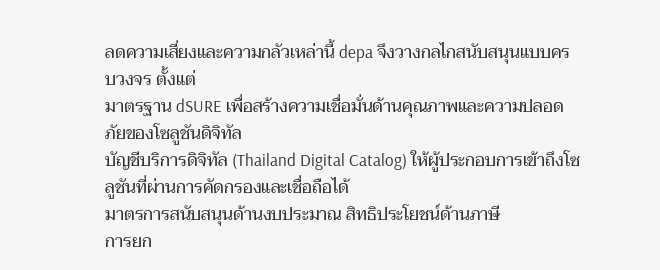ลดความเสี่ยงและความกลัวเหล่านี้ depa จึงวางกลไกสนับสนุนแบบครบวงจร ตั้งแต่
มาตรฐาน dSURE เพื่อสร้างความเชื่อมั่นด้านคุณภาพและความปลอดภัยของโซลูชันดิจิทัล
บัญชีบริการดิจิทัล (Thailand Digital Catalog) ให้ผู้ประกอบการเข้าถึงโซลูชันที่ผ่านการคัดกรองและเชื่อถือได้
มาตรการสนับสนุนด้านงบประมาณ สิทธิประโยชน์ด้านภาษี
การยก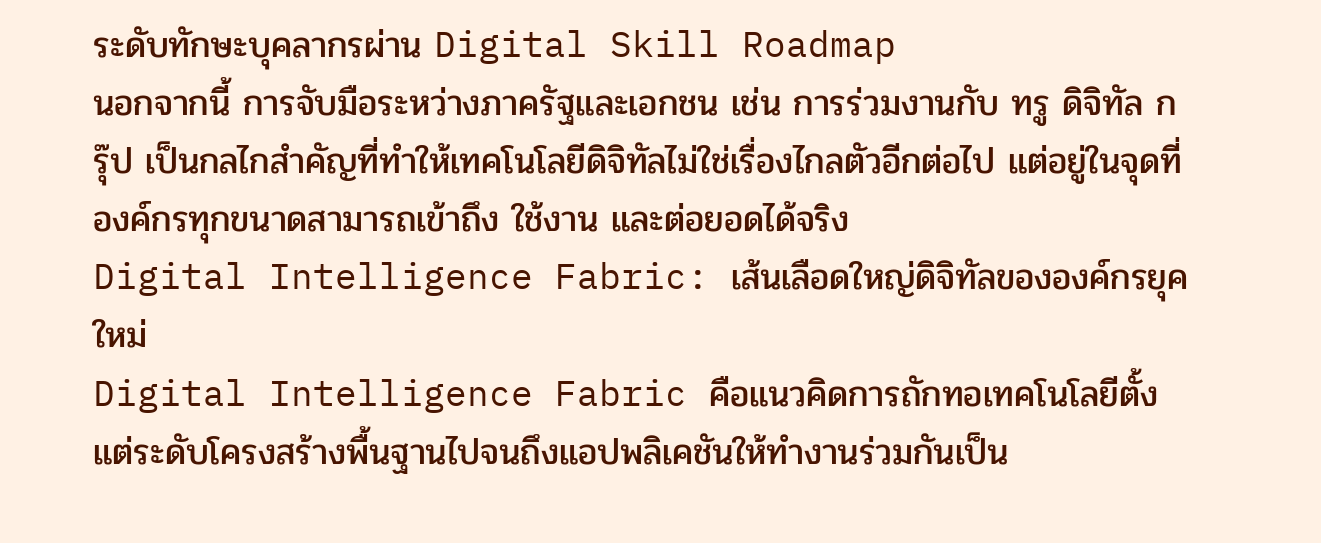ระดับทักษะบุคลากรผ่าน Digital Skill Roadmap
นอกจากนี้ การจับมือระหว่างภาครัฐและเอกชน เช่น การร่วมงานกับ ทรู ดิจิทัล กรุ๊ป เป็นกลไกสำคัญที่ทำให้เทคโนโลยีดิจิทัลไม่ใช่เรื่องไกลตัวอีกต่อไป แต่อยู่ในจุดที่ องค์กรทุกขนาดสามารถเข้าถึง ใช้งาน และต่อยอดได้จริง
Digital Intelligence Fabric: เส้นเลือดใหญ่ดิจิทัลขององค์กรยุคใหม่
Digital Intelligence Fabric คือแนวคิดการถักทอเทคโนโลยีตั้งแต่ระดับโครงสร้างพื้นฐานไปจนถึงแอปพลิเคชันให้ทำงานร่วมกันเป็น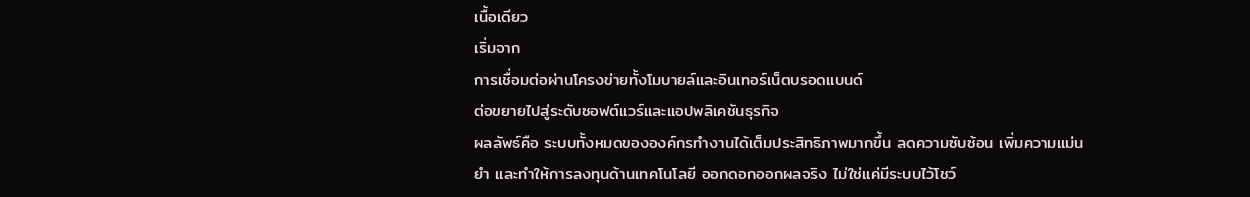เนื้อเดียว
เริ่มจาก
การเชื่อมต่อผ่านโครงข่ายทั้งโมบายล์และอินเทอร์เน็ตบรอดแบนด์
ต่อขยายไปสู่ระดับซอฟต์แวร์และแอปพลิเคชันธุรกิจ
ผลลัพธ์คือ ระบบทั้งหมดขององค์กรทำงานได้เต็มประสิทธิภาพมากขึ้น ลดความซับซ้อน เพิ่มความแม่นยำ และทำให้การลงทุนด้านเทคโนโลยี ออกดอกออกผลจริง ไม่ใช่แค่มีระบบไว้โชว์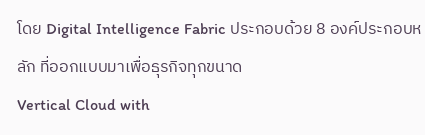โดย Digital Intelligence Fabric ประกอบด้วย 8 องค์ประกอบหลัก ที่ออกแบบมาเพื่อธุรกิจทุกขนาด
Vertical Cloud with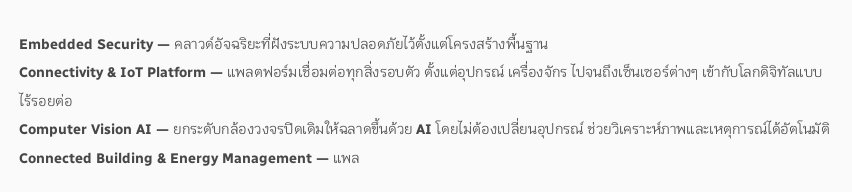Embedded Security — คลาวด์อัจฉริยะที่ฝังระบบความปลอดภัยไว้ตั้งแต่โครงสร้างพื้นฐาน
Connectivity & IoT Platform — แพลตฟอร์มเชื่อมต่อทุกสิ่งรอบตัว ตั้งแต่อุปกรณ์ เครื่องจักร ไปจนถึงเซ็นเซอร์ต่างๆ เข้ากับโลกดิจิทัลแบบไร้รอยต่อ
Computer Vision AI — ยกระดับกล้องวงจรปิดเดิมให้ฉลาดขึ้นด้วย AI โดยไม่ต้องเปลี่ยนอุปกรณ์ ช่วยวิเคราะห์ภาพและเหตุการณ์ได้อัตโนมัติ
Connected Building & Energy Management — แพล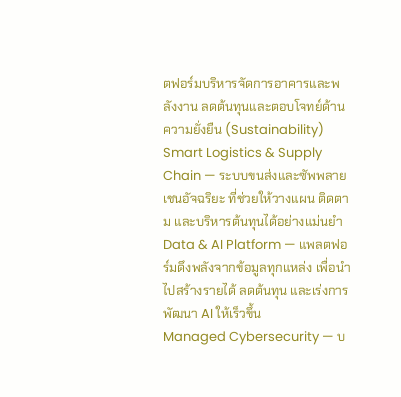ตฟอร์มบริหารจัดการอาคารและพลังงาน ลดต้นทุนและตอบโจทย์ด้านความยั่งยืน (Sustainability)
Smart Logistics & Supply Chain — ระบบขนส่งและซัพพลายเชนอัจฉริยะ ที่ช่วยให้วางแผน ติดตาม และบริหารต้นทุนได้อย่างแม่นยำ
Data & AI Platform — แพลตฟอร์มดึงพลังจากข้อมูลทุกแหล่ง เพื่อนำไปสร้างรายได้ ลดต้นทุน และเร่งการพัฒนา AI ให้เร็วขึ้น
Managed Cybersecurity — บ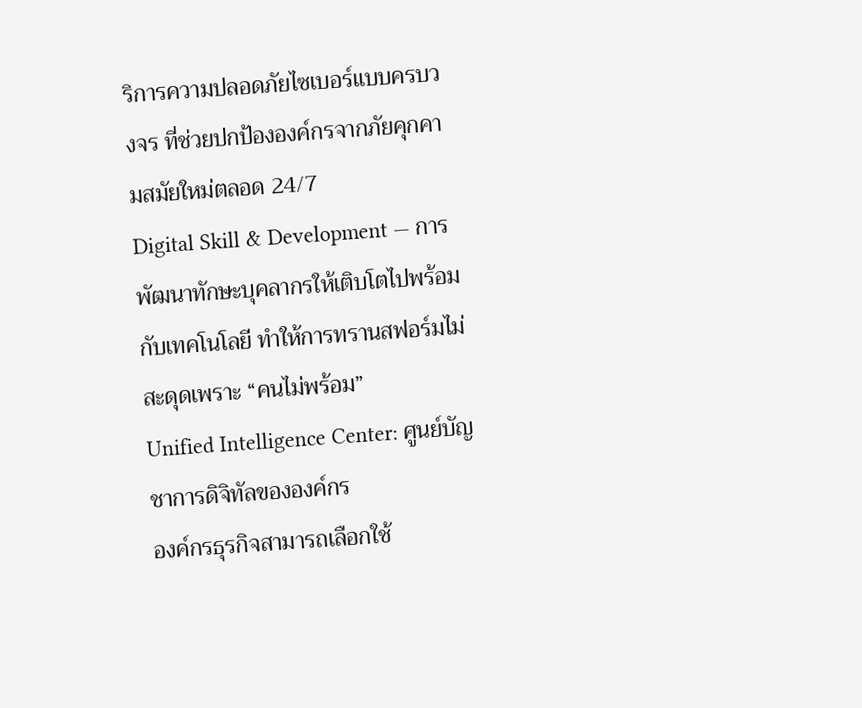ริการความปลอดภัยไซเบอร์แบบครบวงจร ที่ช่วยปกป้ององค์กรจากภัยคุกคามสมัยใหม่ตลอด 24/7
Digital Skill & Development — การพัฒนาทักษะบุคลากรให้เติบโตไปพร้อมกับเทคโนโลยี ทำให้การทรานสฟอร์มไม่สะดุดเพราะ “คนไม่พร้อม”
Unified Intelligence Center: ศูนย์บัญชาการดิจิทัลขององค์กร
องค์กรธุรกิจสามารถเลือกใช้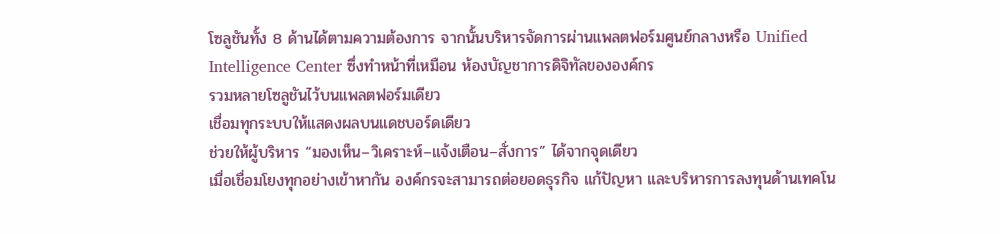โซลูชันทั้ง 8 ด้านได้ตามความต้องการ จากนั้นบริหารจัดการผ่านแพลตฟอร์มศูนย์กลางหรือ Unified Intelligence Center ซึ่งทำหน้าที่เหมือน ห้องบัญชาการดิจิทัลขององค์กร
รวมหลายโซลูชันไว้บนแพลตฟอร์มเดียว
เชื่อมทุกระบบให้แสดงผลบนแดชบอร์ดเดียว
ช่วยให้ผู้บริหาร “มองเห็น–วิเคราะห์–แจ้งเตือน–สั่งการ” ได้จากจุดเดียว
เมื่อเชื่อมโยงทุกอย่างเข้าหากัน องค์กรจะสามารถต่อยอดธุรกิจ แก้ปัญหา และบริหารการลงทุนด้านเทคโน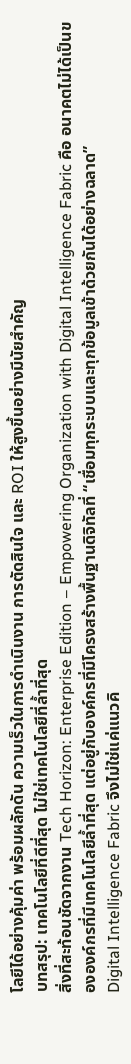โลยีได้อย่างคุ้มค่า พร้อมผลักดัน ความเร็วในการดำเนินงาน การตัดสินใจ และ ROI ให้สูงขึ้นอย่างมีนัยสำคัญ
บทสรุป: เทคโนโลยีที่ดีที่สุด ไม่ใช่เทคโนโลยีที่ล้ำที่สุด
สิ่งที่สะท้อนชัดจากงาน Tech Horizon: Enterprise Edition – Empowering Organization with Digital Intelligence Fabric คือ อนาคตไม่ได้เป็นขององค์กรที่มีเทคโนโลยีล้ำที่สุด แต่อยู่กับองค์กรที่มีโครงสร้างพื้นฐานดิจิทัลที่ “เชื่อมทุกระบบและทุกข้อมูลเข้าด้วยกันได้อย่างฉลาด”
Digital Intelligence Fabric จึงไม่ใช่แค่แนวคิ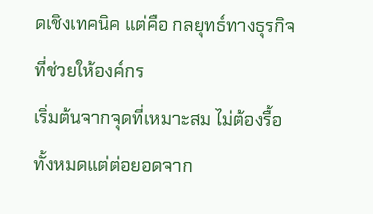ดเชิงเทคนิค แต่คือ กลยุทธ์ทางธุรกิจ ที่ช่วยให้องค์กร
เริ่มต้นจากจุดที่เหมาะสม ไม่ต้องรื้อทั้งหมดแต่ต่อยอดจาก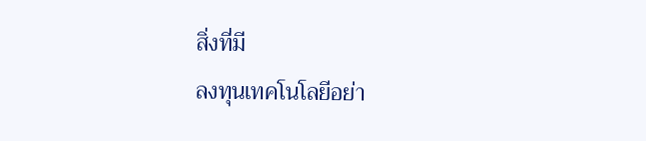สิ่งที่มี
ลงทุนเทคโนโลยีอย่า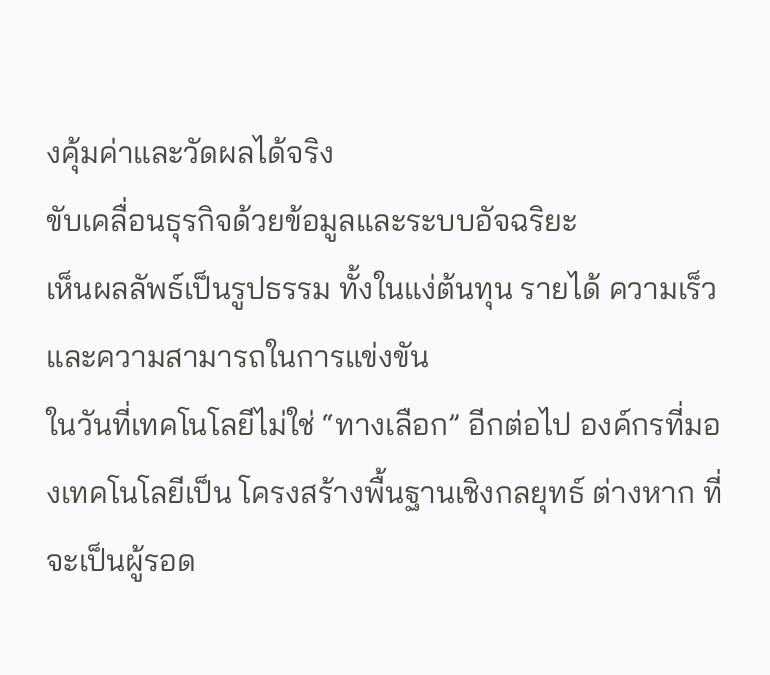งคุ้มค่าและวัดผลได้จริง
ขับเคลื่อนธุรกิจด้วยข้อมูลและระบบอัจฉริยะ
เห็นผลลัพธ์เป็นรูปธรรม ทั้งในแง่ต้นทุน รายได้ ความเร็ว และความสามารถในการแข่งขัน
ในวันที่เทคโนโลยีไม่ใช่ “ทางเลือก” อีกต่อไป องค์กรที่มองเทคโนโลยีเป็น โครงสร้างพื้นฐานเชิงกลยุทธ์ ต่างหาก ที่จะเป็นผู้รอด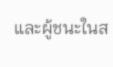และผู้ชนะในส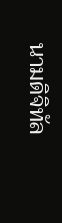นามดิจิทัล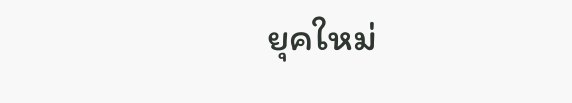ยุคใหม่